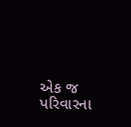એક જ પરિવારના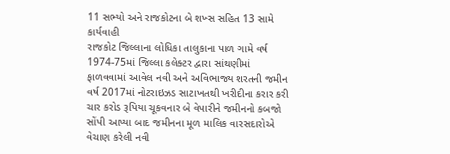11 સભ્યો અને રાજકોટના બે શખ્સ સહિત 13 સામે કાર્યવાહી
રાજકોટ જિલ્લાના લોધિકા તાલુકાના પાળ ગામે વર્ષ 1974-75માં જિલ્લા કલેક્ટર દ્વારા સાંથણીમાં ફાળવવામાં આવેલ નવી અને અવિભાજ્ય શરતની જમીન વર્ષ 2017માં નોટરાઇઝડ સાટાખતથી ખરીદીના કરાર કરી ચાર કરોડ રૂપિયા ચૂકવનાર બે વેપારીને જમીનનો કબજો સોંપી આપ્યા બાદ જમીનના મૂળ માલિક વારસદારોએ વેચાણ કરેલી નવી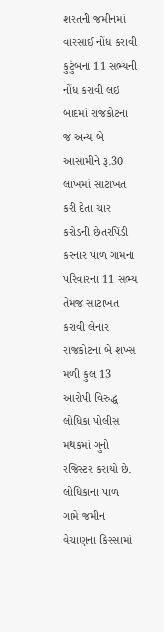શરતની જમીનમાં વારસાઈ નોંધ કરાવી કુટુંબના 11 સભ્યની નોંધ કરાવી લઇ બાદમાં રાજકોટના જ અન્ય બે આસામીને રૂ.30 લાખમાં સાટાખત કરી દેતા ચાર કરોડની છેતરપિંડી કરનાર પાળ ગામના પરિવારના 11 સભ્ય તેમજ સાટાખત કરાવી લેનાર રાજકોટના બે શખ્સ મળી કુલ 13 આરોપી વિરુદ્ધ લોધિકા પોલીસ મથકમાં ગુનો રજિસ્ટર કરાયો છે.
લોધિકાના પાળ ગામે જમીન વેચાણના કિસ્સામાં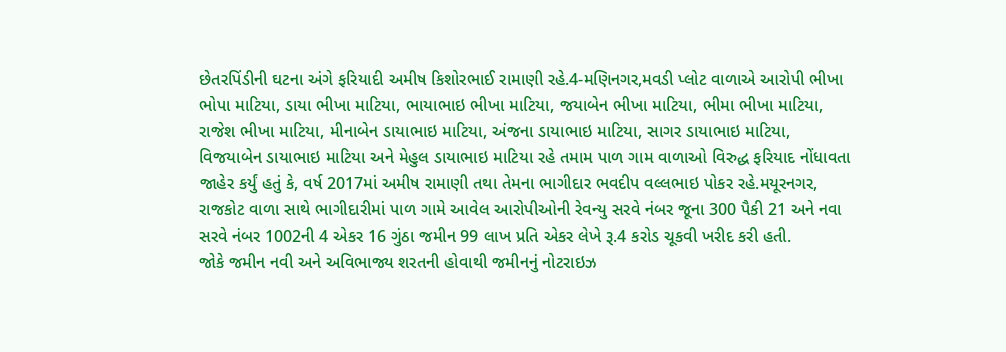છેતરપિંડીની ઘટના અંગે ફરિયાદી અમીષ કિશોરભાઈ રામાણી રહે.4-મણિનગર,મવડી પ્લોટ વાળાએ આરોપી ભીખા ભોપા માટિયા, ડાયા ભીખા માટિયા, ભાયાભાઇ ભીખા માટિયા, જયાબેન ભીખા માટિયા, ભીમા ભીખા માટિયા, રાજેશ ભીખા માટિયા, મીનાબેન ડાયાભાઇ માટિયા, અંજના ડાયાભાઇ માટિયા, સાગર ડાયાભાઇ માટિયા, વિજયાબેન ડાયાભાઇ માટિયા અને મેહુલ ડાયાભાઇ માટિયા રહે તમામ પાળ ગામ વાળાઓ વિરુદ્ધ ફરિયાદ નોંધાવતા જાહેર કર્યું હતું કે, વર્ષ 2017માં અમીષ રામાણી તથા તેમના ભાગીદાર ભવદીપ વલ્લભાઇ પોકર રહે.મયૂરનગર, રાજકોટ વાળા સાથે ભાગીદારીમાં પાળ ગામે આવેલ આરોપીઓની રેવન્યુ સરવે નંબર જૂના 300 પૈકી 21 અને નવા સરવે નંબર 1002ની 4 એકર 16 ગુંઠા જમીન 99 લાખ પ્રતિ એકર લેખે રૂ.4 કરોડ ચૂકવી ખરીદ કરી હતી.
જોકે જમીન નવી અને અવિભાજ્ય શરતની હોવાથી જમીનનું નોટરાઇઝ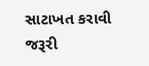સાટાખત કરાવી જરૂરી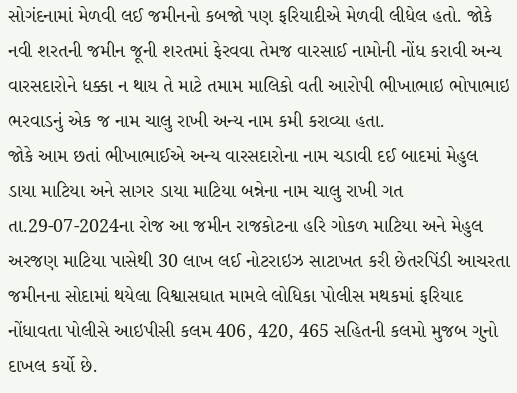સોગંદનામાં મેળવી લઈ જમીનનો કબજો પણ ફરિયાદીએ મેળવી લીધેલ હતો. જોકે નવી શરતની જમીન જૂની શરતમાં ફેરવવા તેમજ વારસાઈ નામોની નોંધ કરાવી અન્ય વારસદારોને ધક્કા ન થાય તે માટે તમામ માલિકો વતી આરોપી ભીખાભાઇ ભોપાભાઇ ભરવાડનું એક જ નામ ચાલુ રાખી અન્ય નામ કમી કરાવ્યા હતા.
જોકે આમ છતાં ભીખાભાઈએ અન્ય વારસદારોના નામ ચડાવી દઈ બાદમાં મેહુલ ડાયા માટિયા અને સાગર ડાયા માટિયા બન્નેના નામ ચાલુ રાખી ગત તા.29-07-2024ના રોજ આ જમીન રાજકોટના હરિ ગોકળ માટિયા અને મેહુલ અરજણ માટિયા પાસેથી 30 લાખ લઈ નોટરાઇઝ સાટાખત કરી છેતરપિંડી આચરતા જમીનના સોદામાં થયેલા વિશ્વાસઘાત મામલે લોધિકા પોલીસ મથકમાં ફરિયાદ નોંધાવતા પોલીસે આઇપીસી કલમ 406, 420, 465 સહિતની કલમો મુજબ ગુનો દાખલ કર્યો છે.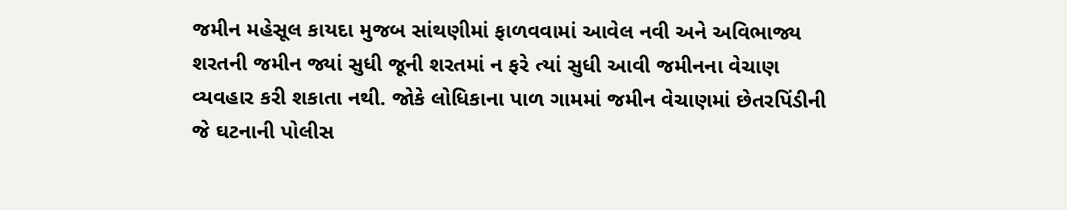જમીન મહેસૂલ કાયદા મુજબ સાંથણીમાં ફાળવવામાં આવેલ નવી અને અવિભાજ્ય શરતની જમીન જ્યાં સુધી જૂની શરતમાં ન ફરે ત્યાં સુધી આવી જમીનના વેચાણ વ્યવહાર કરી શકાતા નથી. જોકે લોધિકાના પાળ ગામમાં જમીન વેચાણમાં છેતરપિંડીની જે ઘટનાની પોલીસ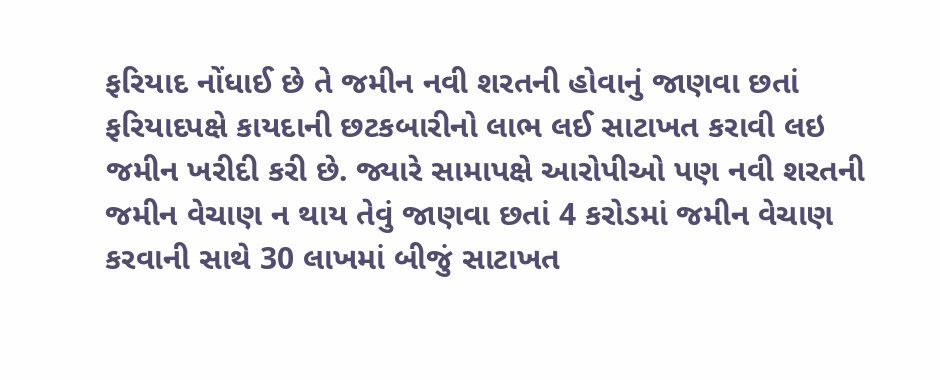ફરિયાદ નોંધાઈ છે તે જમીન નવી શરતની હોવાનું જાણવા છતાં ફરિયાદપક્ષે કાયદાની છટકબારીનો લાભ લઈ સાટાખત કરાવી લઇ જમીન ખરીદી કરી છે. જ્યારે સામાપક્ષે આરોપીઓ પણ નવી શરતની જમીન વેચાણ ન થાય તેવું જાણવા છતાં 4 કરોડમાં જમીન વેચાણ કરવાની સાથે 30 લાખમાં બીજું સાટાખત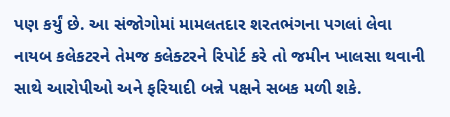પણ કર્યું છે. આ સંજોગોમાં મામલતદાર શરતભંગના પગલાં લેવા નાયબ કલેકટરને તેમજ કલેક્ટરને રિપોર્ટ કરે તો જમીન ખાલસા થવાની સાથે આરોપીઓ અને ફરિયાદી બન્ને પક્ષને સબક મળી શકે.